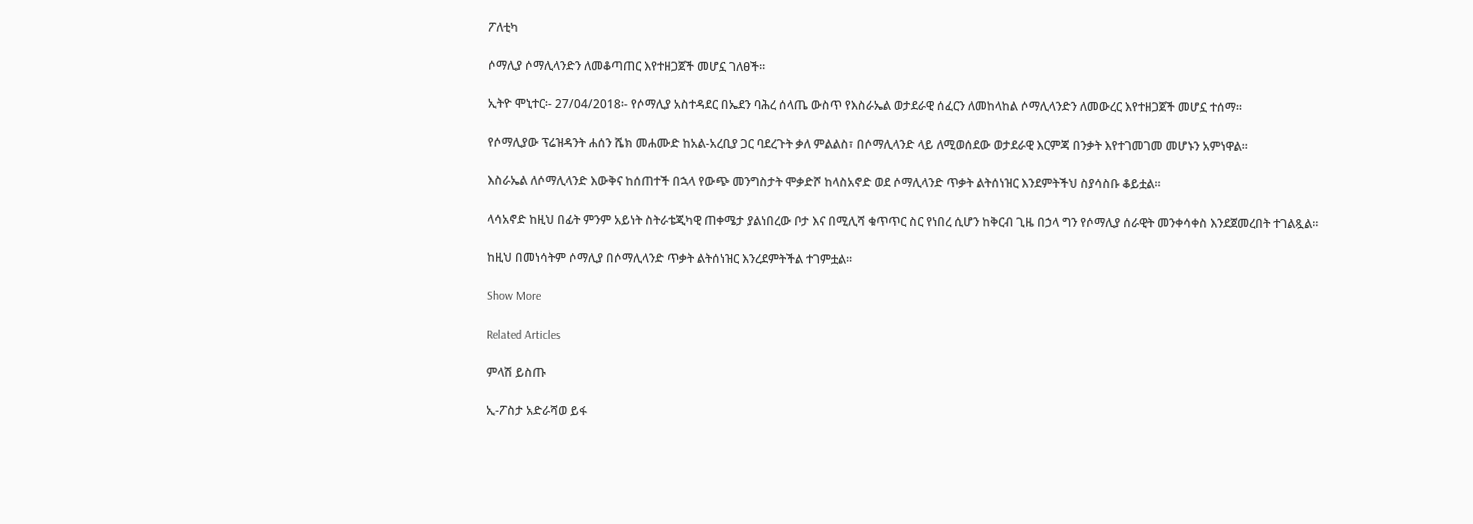ፖለቲካ

ሶማሊያ ሶማሊላንድን ለመቆጣጠር እየተዘጋጀች መሆኗ ገለፀች።

ኢትዮ ሞኒተር፡- 27/04/2018፡- የሶማሊያ አስተዳደር በኤደን ባሕረ ሰላጤ ውስጥ የእስራኤል ወታደራዊ ሰፈርን ለመከላከል ሶማሊላንድን ለመውረር እየተዘጋጀች መሆኗ ተሰማ።

የሶማሊያው ፕሬዝዳንት ሐሰን ሼክ መሐሙድ ከአል-አረቢያ ጋር ባደረጉት ቃለ ምልልስ፣ በሶማሊላንድ ላይ ለሚወሰደው ወታደራዊ እርምጃ በንቃት እየተገመገመ መሆኑን አምነዋል።

እስራኤል ለሶማሊላንድ እውቅና ከሰጠተች በኋላ የውጭ መንግስታት ሞቃድሾ ከላስአኖድ ወደ ሶማሊላንድ ጥቃት ልትሰነዝር እንደምትችህ ስያሳስቡ ቆይቷል።

ላሳአኖድ ከዚህ በፊት ምንም አይነት ስትራቴጂካዊ ጠቀሜታ ያልነበረው ቦታ እና በሚሊሻ ቁጥጥር ስር የነበረ ሲሆን ከቅርብ ጊዜ በኃላ ግን የሶማሊያ ሰራዊት መንቀሳቀስ እንደጀመረበት ተገልጿል።

ከዚህ በመነሳትም ሶማሊያ በሶማሊላንድ ጥቃት ልትሰነዝር እንረደምትችል ተገምቷል።

Show More

Related Articles

ምላሽ ይስጡ

ኢ-ፖስታ አድራሻወ ይፋ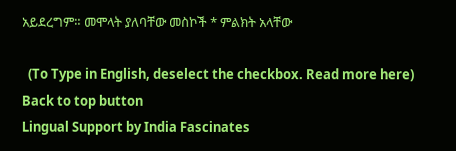አይደረግም። መሞላት ያለባቸው መስኮች * ምልክት አላቸው

  (To Type in English, deselect the checkbox. Read more here)
Back to top button
Lingual Support by India Fascinates